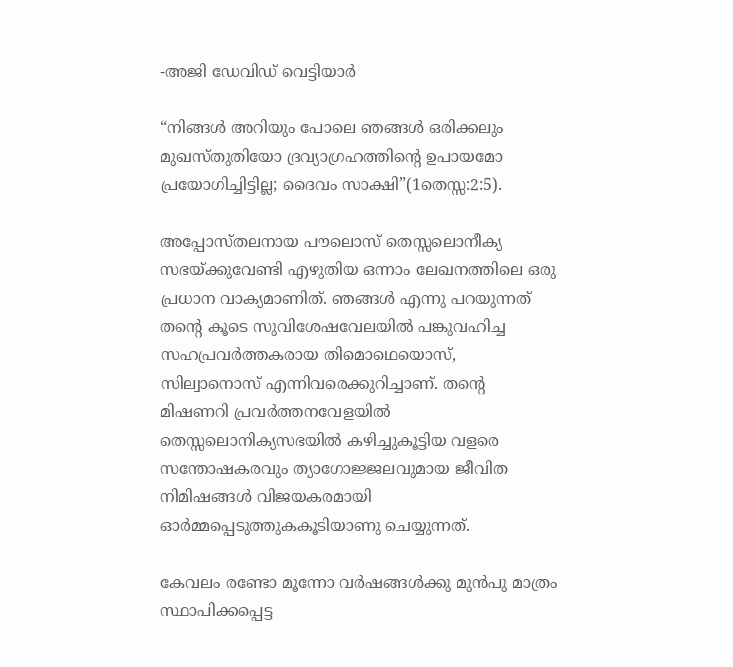-അജി ഡേവിഡ് വെട്ടിയാർ

“നിങ്ങൾ അറിയും പോലെ ഞങ്ങൾ ഒരിക്കലും മുഖസ്തുതിയോ ദ്രവ്യാഗ്രഹത്തിൻ്റെ ഉപായമോ പ്രയോഗിച്ചിട്ടില്ല; ദൈവം സാക്ഷി”(1തെസ്സ:2:5).

അപ്പോസ്തലനായ പൗലൊസ് തെസ്സലൊനീക്യ സഭയ്ക്കുവേണ്ടി എഴുതിയ ഒന്നാം ലേഖനത്തിലെ ഒരു പ്രധാന വാക്യമാണിത്. ഞങ്ങൾ എന്നു പറയുന്നത് തൻ്റെ കൂടെ സുവിശേഷവേലയിൽ പങ്കുവഹിച്ച സഹപ്രവർത്തകരായ തിമൊഥെയൊസ്, സില്വാനൊസ് എന്നിവരെക്കുറിച്ചാണ്. തൻ്റെ മിഷണറി പ്രവർത്തനവേളയിൽ തെസ്സലൊനിക്യസഭയിൽ കഴിച്ചുകൂട്ടിയ വളരെ സന്തോഷകരവും ത്യാഗോജ്ജലവുമായ ജീവിത നിമിഷങ്ങൾ വിജയകരമായി ഓർമ്മപ്പെടുത്തുകകൂടിയാണു ചെയ്യുന്നത്.

കേവലം രണ്ടോ മൂന്നോ വർഷങ്ങൾക്കു മുൻപു മാത്രം സ്ഥാപിക്കപ്പെട്ട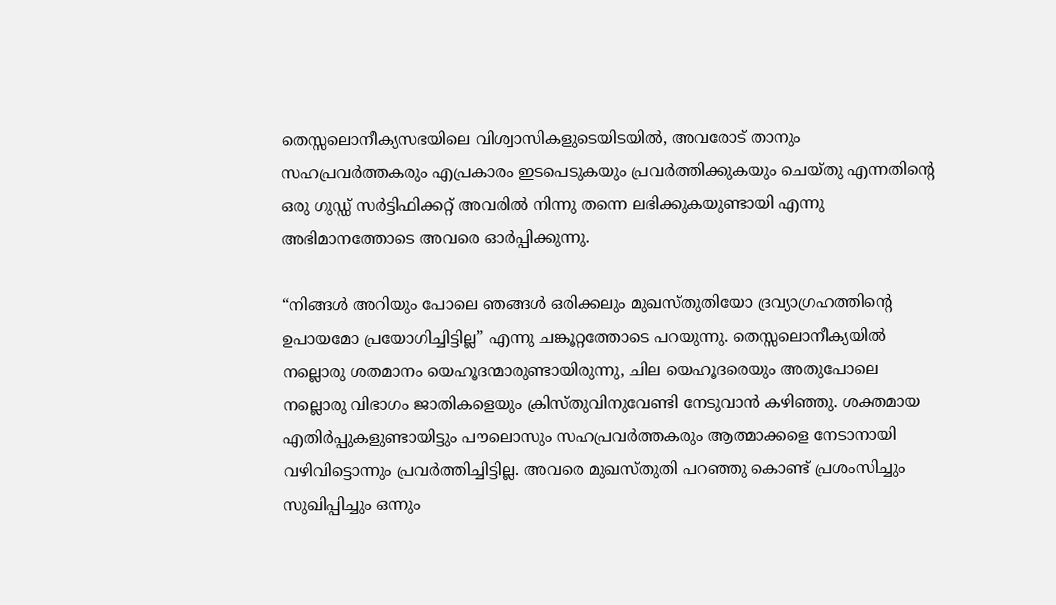തെസ്സലൊനീക്യസഭയിലെ വിശ്വാസികളുടെയിടയിൽ, അവരോട് താനും സഹപ്രവർത്തകരും എപ്രകാരം ഇടപെടുകയും പ്രവർത്തിക്കുകയും ചെയ്തു എന്നതിൻ്റെ ഒരു ഗുഡ്ഡ് സർട്ടിഫിക്കറ്റ് അവരിൽ നിന്നു തന്നെ ലഭിക്കുകയുണ്ടായി എന്നു അഭിമാനത്തോടെ അവരെ ഓർപ്പിക്കുന്നു.

“നിങ്ങൾ അറിയും പോലെ ഞങ്ങൾ ഒരിക്കലും മുഖസ്തുതിയോ ദ്രവ്യാഗ്രഹത്തിൻ്റെ ഉപായമോ പ്രയോഗിച്ചിട്ടില്ല” എന്നു ചങ്കൂറ്റത്തോടെ പറയുന്നു. തെസ്സലൊനീക്യയിൽ നല്ലൊരു ശതമാനം യെഹൂദന്മാരുണ്ടായിരുന്നു, ചില യെഹൂദരെയും അതുപോലെ നല്ലൊരു വിഭാഗം ജാതികളെയും ക്രിസ്തുവിനുവേണ്ടി നേടുവാൻ കഴിഞ്ഞു. ശക്തമായ എതിർപ്പുകളുണ്ടായിട്ടും പൗലൊസും സഹപ്രവർത്തകരും ആത്മാക്കളെ നേടാനായി വഴിവിട്ടൊന്നും പ്രവർത്തിച്ചിട്ടില്ല. അവരെ മുഖസ്തുതി പറഞ്ഞു കൊണ്ട് പ്രശംസിച്ചും സുഖിപ്പിച്ചും ഒന്നും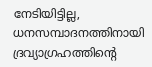നേടിയിട്ടില്ല, ധനസമ്പാദനത്തിനായി ദ്രവ്യാഗ്രഹത്തിൻ്റെ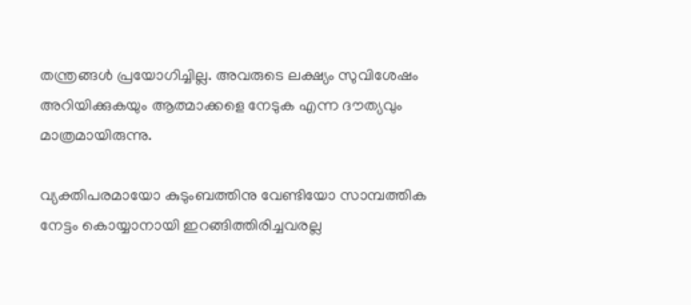തന്ത്രങ്ങൾ പ്രയോഗിച്ചില്ല. അവരുടെ ലക്ഷ്യം സുവിശേഷം അറിയിക്കുകയും ആത്മാക്കളെ നേടുക എന്ന ദൗത്യവും മാത്രമായിരുന്നു.

വ്യക്തിപരമായോ കുടുംബത്തിനു വേണ്ടിയോ സാമ്പത്തിക നേട്ടം കൊയ്യാനായി ഇറങ്ങിത്തിരിച്ചവരല്ല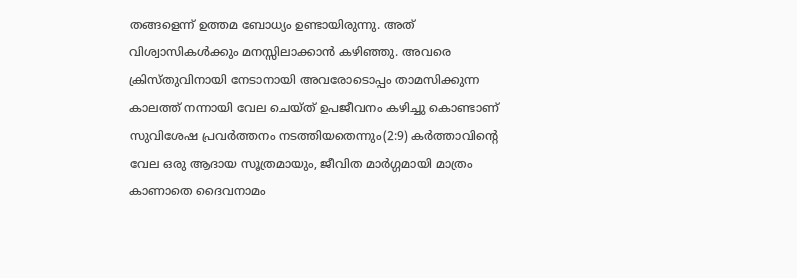തങ്ങളെന്ന് ഉത്തമ ബോധ്യം ഉണ്ടായിരുന്നു. അത് വിശ്വാസികൾക്കും മനസ്സിലാക്കാൻ കഴിഞ്ഞു. അവരെ ക്രിസ്തുവിനായി നേടാനായി അവരോടൊപ്പം താമസിക്കുന്ന കാലത്ത് നന്നായി വേല ചെയ്ത് ഉപജീവനം കഴിച്ചു കൊണ്ടാണ് സുവിശേഷ പ്രവർത്തനം നടത്തിയതെന്നും(2:9) കർത്താവിൻ്റെ വേല ഒരു ആദായ സൂത്രമായും, ജീവിത മാർഗ്ഗമായി മാത്രം കാണാതെ ദൈവനാമം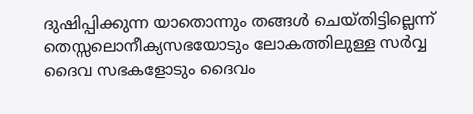ദുഷിപ്പിക്കുന്ന യാതൊന്നും തങ്ങൾ ചെയ്തിട്ടില്ലെന്ന് തെസ്സലൊനീക്യസഭയോടും ലോകത്തിലുള്ള സർവ്വ ദൈവ സഭകളോടും ദൈവം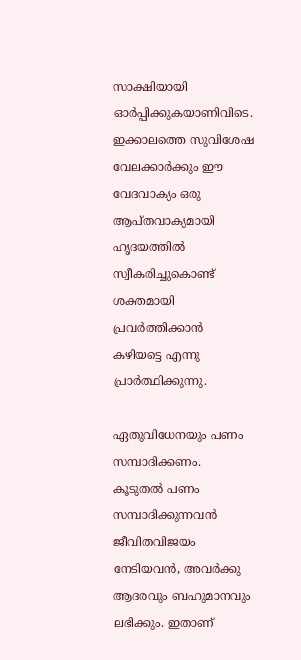സാക്ഷിയായി ഓർപ്പിക്കുകയാണിവിടെ. ഇക്കാലത്തെ സുവിശേഷ വേലക്കാർക്കും ഈ വേദവാക്യം ഒരു ആപ്തവാക്യമായി ഹൃദയത്തിൽ സ്വീകരിച്ചുകൊണ്ട് ശക്തമായി പ്രവർത്തിക്കാൻ കഴിയട്ടെ എന്നു പ്രാർത്ഥിക്കുന്നു.

ഏതുവിധേനയും പണം സമ്പാദിക്കണം. കൂടുതൽ പണം സമ്പാദിക്കുന്നവൻ ജീവിതവിജയം നേടിയവൻ, അവർക്കു ആദരവും ബഹുമാനവും ലഭിക്കും. ഇതാണ്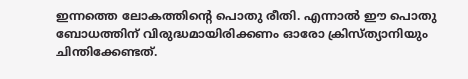ഇന്നത്തെ ലോകത്തിൻ്റെ പൊതു രീതി. എന്നാൽ ഈ പൊതു ബോധത്തിന് വിരുദ്ധമായിരിക്കണം ഓരോ ക്രിസ്ത്യാനിയും ചിന്തിക്കേണ്ടത്.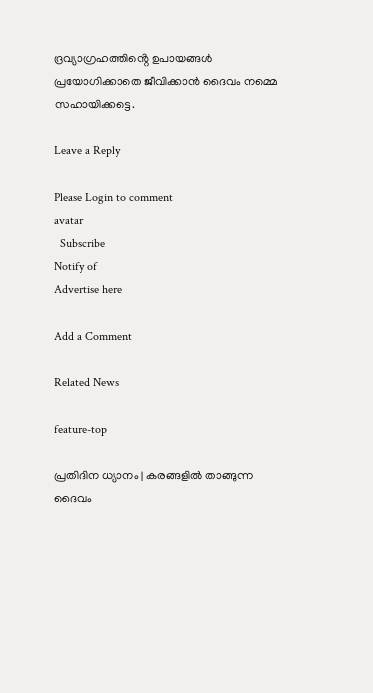ദ്രവ്യാഗ്രഹത്തിൻ്റെ ഉപായങ്ങൾ പ്രയോഗിക്കാതെ ജീവിക്കാൻ ദൈവം നമ്മെ സഹായിക്കട്ടെ.

Leave a Reply

Please Login to comment
avatar
  Subscribe
Notify of
Advertise here

Add a Comment

Related News

feature-top

പ്രതിദിന ധ്യാനം | കരങ്ങളിൽ താങ്ങുന്ന ദൈവം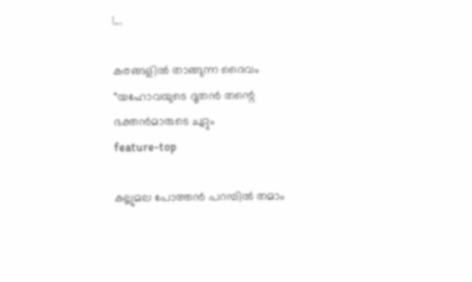|...

കരങ്ങളിൽ താങ്ങുന്ന ദൈവം “യഹോവയുടെ ദൂതൻ തന്റെ ഭക്തൻമാരുടെ ചുറ്റും
feature-top

കല്ലുമല പോത്തൻ പറമ്പിൽ തമാം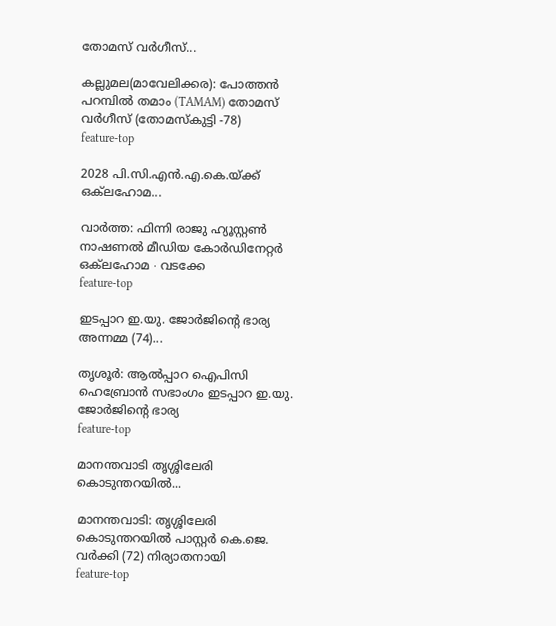തോമസ് വർഗീസ്...

കല്ലുമല(മാവേലിക്കര): പോത്തൻ പറമ്പിൽ തമാം (TAMAM) തോമസ് വർഗീസ് (തോമസ്കുട്ടി -78)
feature-top

2028 പി.സി.എൻ.എ.കെ.യ്ക്ക് ഒക്‌ലഹോമ...

വാർത്ത: ഫിന്നി രാജു ഹ്യൂസ്റ്റൺ നാഷണൽ മീഡിയ കോർഡിനേറ്റർ ഒക്‌ലഹോമ ∙ വടക്കേ
feature-top

ഇടപ്പാറ ഇ.യു. ജോർജിൻ്റെ ഭാര്യ അന്നമ്മ (74)...

തൃശൂര്‍: ആൽപ്പാറ ഐപിസി ഹെബ്രോൻ സഭാംഗം ഇടപ്പാറ ഇ.യു. ജോർജിൻ്റെ ഭാര്യ
feature-top

മാനന്തവാടി തൃശ്ശിലേരി കൊടുന്തറയിൽ...

മാനന്തവാടി: തൃശ്ശിലേരി കൊടുന്തറയിൽ പാസ്റ്റർ കെ.ജെ. വർക്കി (72) നിര്യാതനായി
feature-top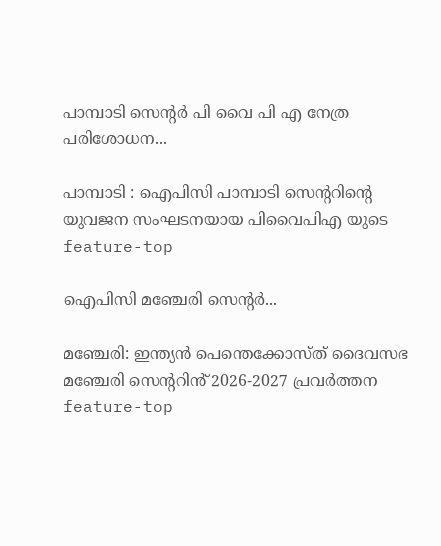പാമ്പാടി സെൻ്റർ പി വൈ പി എ നേത്ര പരിശോധന...

പാമ്പാടി : ഐപിസി പാമ്പാടി സെന്ററിന്റെ യുവജന സംഘടനയായ പിവൈപിഎ യുടെ
feature-top

ഐപിസി മഞ്ചേരി സെന്റർ...

മഞ്ചേരി: ഇന്ത്യൻ പെന്തെക്കോസ്ത് ദൈവസഭ മഞ്ചേരി സെൻ്ററിൻ് 2026-2027 പ്രവർത്തന
feature-top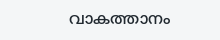വാകത്താനം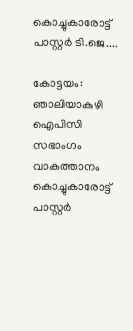കൊച്ചുകാരോട്ട് പാസ്റ്റർ ടി.ജെ....

കോട്ടയം: ഞാലിയാകുഴി ഐപിസി സഭാംഗം വാകത്താനം കൊച്ചുകാരോട്ട് പാസ്റ്റർ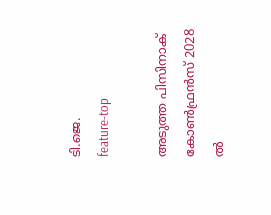ടി.ജെ.
feature-top

അടുത്ത പിസിനാക് കോൺഫ്രൻസ് 2028 ൽ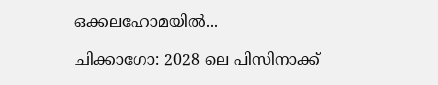ഒക്കലഹോമയിൽ...

ചിക്കാഗോ: 2028 ലെ പിസിനാക്ക്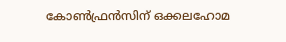കോൺഫ്രൻസിന് ഒക്കലഹോമ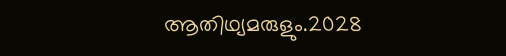ആതിഥ്യമരുളും.2028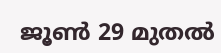ജൂൺ 29 മുതൽ